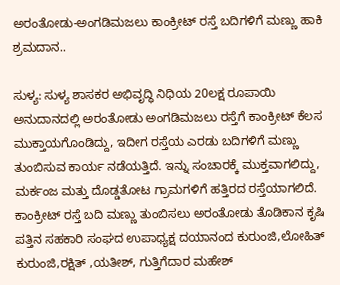ಅರಂತೋಡು-ಅಂಗಡಿಮಜಲು ಕಾಂಕ್ರೀಟ್ ರಸ್ತೆ ಬದಿಗಳಿಗೆ ಮಣ್ಣು ಹಾಕಿ ಶ್ರಮದಾನ..

ಸುಳ್ಯ: ಸುಳ್ಯ ಶಾಸಕರ ಅಭಿವೃದ್ಧಿ ನಿಧಿಯ 20ಲಕ್ಷ ರೂಪಾಯಿ ಅನುದಾನದಲ್ಲಿ ಅರಂತೋಡು ಅಂಗಡಿಮಜಲು ರಸ್ತೆಗೆ ಕಾಂಕ್ರೀಟ್ ಕೆಲಸ ಮುಕ್ತಾಯಗೊಂಡಿದ್ದು, ಇದೀಗ ರಸ್ತೆಯ ಎರಡು ಬದಿಗಳಿಗೆ ಮಣ್ಣು ತುಂಬಿಸುವ ಕಾರ್ಯ ನಡೆಯತ್ತಿದೆ. ಇನ್ನು ಸಂಚಾರಕ್ಕೆ ಮುಕ್ತವಾಗಲಿದ್ದು, ಮರ್ಕಂಜ ಮತ್ತು ದೊಡ್ಡತೋಟ ಗ್ರಾಮಗಳಿಗೆ ಹತ್ತಿರದ ರಸ್ತೆಯಾಗಲಿದೆ. ಕಾಂಕ್ರೀಟ್ ರಸ್ತೆ ಬದಿ ಮಣ್ಣು ತುಂಬಿಸಲು ಅರಂತೋಡು ತೊಡಿಕಾನ ಕೃಷಿ ಪತ್ತಿನ ಸಹಕಾರಿ ಸಂಘದ ಉಪಾಧ್ಯಕ್ಷ ದಯಾನಂದ ಕುರುಂಜಿ,ಲೋಹಿತ್ ಕುರುಂಜಿ,ರಕ್ಷಿತ್ ,ಯತೀಶ್, ಗುತ್ತಿಗೆದಾರ ಮಹೇಶ್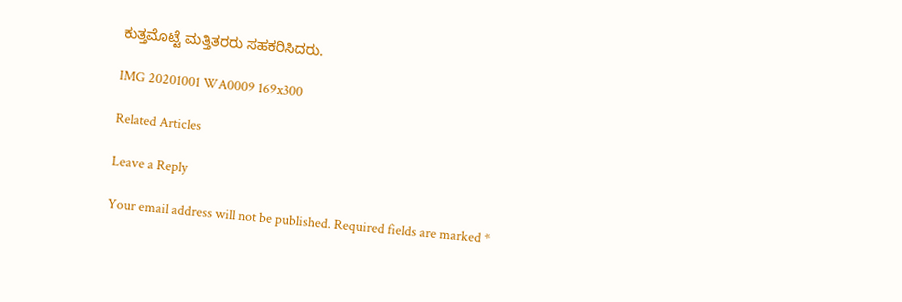ಕುತ್ತಮೊಟ್ಟೆ ಮತ್ತಿತರರು ಸಹಕರಿಸಿದರು.

IMG 20201001 WA0009 169x300

Related Articles

Leave a Reply

Your email address will not be published. Required fields are marked *